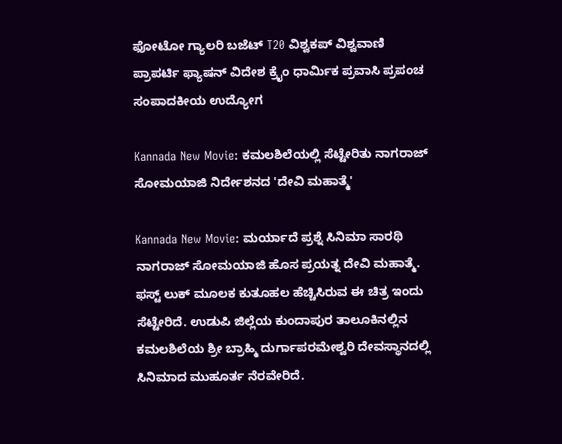ಫೋಟೋ ಗ್ಯಾಲರಿ ಬಜೆಟ್ T20 ವಿಶ್ವಕಪ್ ವಿಶ್ವವಾಣಿ ಪ್ರಾಪರ್ಟಿ ಫ್ಯಾಷನ್ ವಿದೇಶ ಕ್ರೈಂ ಧಾರ್ಮಿಕ ಪ್ರವಾಸಿ ಪ್ರಪಂಚ ಸಂಪಾದಕೀಯ ಉದ್ಯೋಗ

Kannada New Movie: ಕಮಲಶಿಲೆಯಲ್ಲಿ ಸೆಟ್ಟೇರಿತು‌ ನಾಗರಾಜ್ ಸೋಮಯಾಜಿ ನಿರ್ದೇಶನದ‌ 'ದೇವಿ‌ ಮಹಾತ್ಮೆ'

Kannada New Movie: ಮರ್ಯಾದೆ ಪ್ರಶ್ನೆ ಸಿನಿಮಾ ಸಾರಥಿ ನಾಗರಾಜ್ ಸೋಮಯಾಜಿ ಹೊಸ ಪ್ರಯತ್ನ‌ ದೇವಿ‌ ಮಹಾತ್ಮೆ. ಫಸ್ಟ್ ಲುಕ್ ಮೂಲಕ ಕುತೂಹಲ ಹೆಚ್ಚಿಸಿರುವ ಈ ಚಿತ್ರ ಇಂದು‌ ಸೆಟ್ಟೇರಿದೆ. ಉಡುಪಿ ಜಿಲ್ಲೆಯ ಕುಂದಾಪುರ ತಾಲೂಕಿನಲ್ಲಿನ ಕಮಲಶಿಲೆಯ ಶ್ರೀ ಬ್ರಾಹ್ಮಿ ದುರ್ಗಾಪರಮೇಶ್ವರಿ ದೇವಸ್ಥಾನದಲ್ಲಿ ಸಿನಿಮಾದ ಮುಹೂರ್ತ ನೆರವೇರಿದೆ.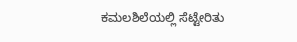ಕಮಲಶಿಲೆಯಲ್ಲಿ ಸೆಟ್ಟೇರಿತು‌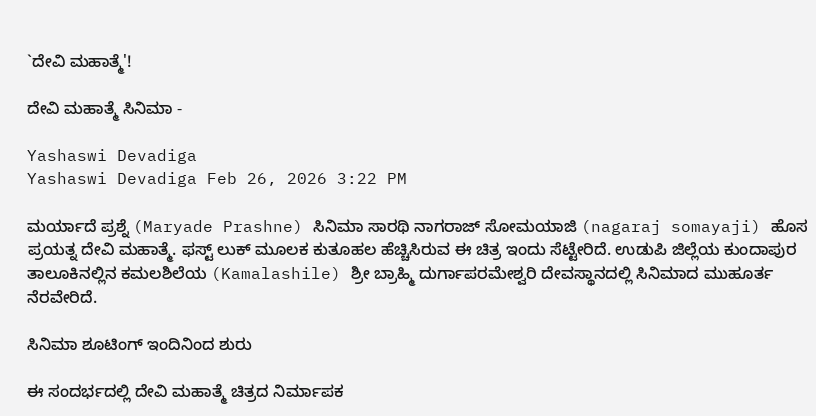`ದೇವಿ‌ ಮಹಾತ್ಮೆ'!

ದೇವಿ‌ ಮಹಾತ್ಮೆ ಸಿನಿಮಾ -

Yashaswi Devadiga
Yashaswi Devadiga Feb 26, 2026 3:22 PM

ಮರ್ಯಾದೆ ಪ್ರಶ್ನೆ (Maryade Prashne) ಸಿನಿಮಾ ಸಾರಥಿ ನಾಗರಾಜ್ ಸೋಮಯಾಜಿ (nagaraj somayaji) ಹೊಸ ಪ್ರಯತ್ನ‌ ದೇವಿ‌ ಮಹಾತ್ಮೆ. ಫಸ್ಟ್ ಲುಕ್ ಮೂಲಕ ಕುತೂಹಲ ಹೆಚ್ಚಿಸಿರುವ ಈ ಚಿತ್ರ ಇಂದು‌ ಸೆಟ್ಟೇರಿದೆ. ಉಡುಪಿ ಜಿಲ್ಲೆಯ ಕುಂದಾಪುರ ತಾಲೂಕಿನಲ್ಲಿನ ಕಮಲಶಿಲೆಯ (Kamalashile) ಶ್ರೀ ಬ್ರಾಹ್ಮಿ ದುರ್ಗಾಪರಮೇಶ್ವರಿ ದೇವಸ್ಥಾನದಲ್ಲಿ ಸಿನಿಮಾದ ಮುಹೂರ್ತ ನೆರವೇರಿದೆ.

ಸಿನಿಮಾ ಶೂಟಿಂಗ್ ಇಂದಿನಿಂದ ಶುರು

ಈ ಸಂದರ್ಭದಲ್ಲಿ ದೇವಿ ಮಹಾತ್ಮೆ ಚಿತ್ರದ‌ ನಿರ್ಮಾಪಕ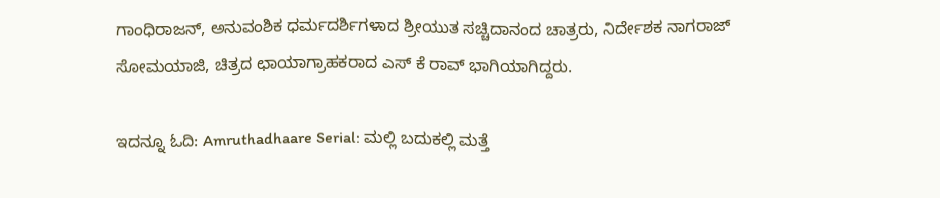ಗಾಂಧಿರಾಜನ್, ಅನುವಂಶಿಕ ಧರ್ಮದರ್ಶಿಗಳಾದ ಶ್ರೀಯುತ ಸಚ್ಚಿದಾನಂದ ಚಾತ್ರರು, ನಿರ್ದೇಶಕ‌ ನಾಗರಾಜ್ ಸೋಮಯಾಜಿ, ಚಿತ್ರದ ‌ಛಾಯಾಗ್ರಾಹಕರಾದ ಎಸ್ ಕೆ ರಾವ್ ಭಾಗಿಯಾಗಿದ್ದರು.

ಇದನ್ನೂ ಓದಿ: Amruthadhaare Serial: ಮಲ್ಲಿ ಬದುಕಲ್ಲಿ ಮತ್ತೆ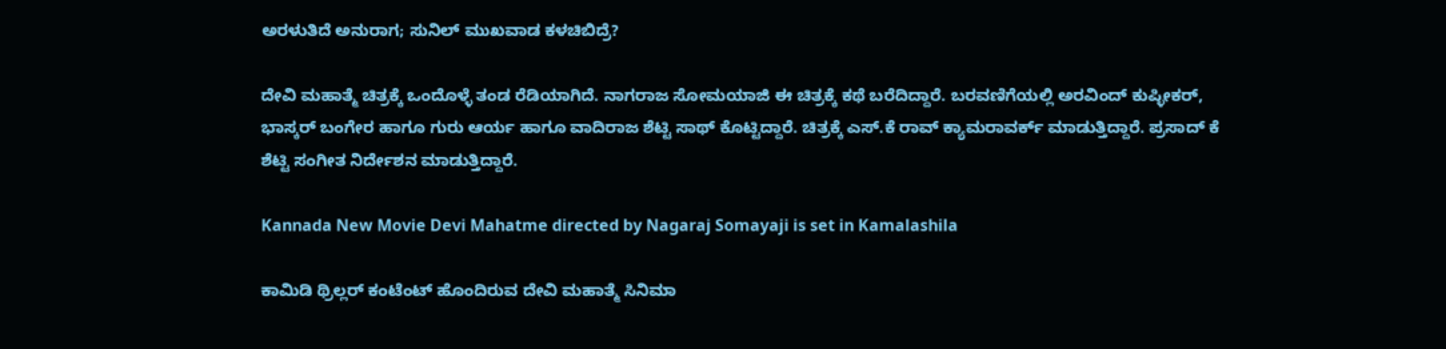ಅರಳುತಿದೆ ಅನುರಾಗ; ಸುನಿಲ್ ಮುಖವಾಡ ಕಳಚಿಬಿದ್ರೆ?

ದೇವಿ ಮಹಾತ್ಮೆ ಚಿತ್ರಕ್ಕೆ‌ ಒಂದೊಳ್ಳೆ ತಂಡ ರೆಡಿಯಾಗಿದೆ. ನಾಗರಾಜ ಸೋಮಯಾಜಿ ಈ ಚಿತ್ರಕ್ಕೆ ಕಥೆ ಬರೆದಿದ್ದಾರೆ. ಬರವಣಿಗೆಯಲ್ಲಿ ಅರವಿಂದ್ ಕುಪ್ಳೀಕರ್, ಭಾಸ್ಕರ್ ಬಂಗೇರ‌ ಹಾಗೂ ಗುರು ಆರ್ಯ ಹಾಗೂ ವಾದಿರಾಜ ಶೆಟ್ಟಿ ಸಾಥ್ ಕೊಟ್ಟಿದ್ದಾರೆ. ಚಿತ್ರಕ್ಕೆ ಎಸ್.ಕೆ ರಾವ್ ಕ್ಯಾಮರಾವರ್ಕ್ ಮಾಡುತ್ತಿದ್ದಾರೆ. ಪ್ರಸಾದ್ ಕೆ ಶೆಟ್ಟಿ ಸಂಗೀತ ನಿರ್ದೇಶನ ಮಾಡುತ್ತಿದ್ದಾರೆ.

Kannada New Movie Devi Mahatme directed by Nagaraj Somayaji is set in Kamalashila

ಕಾಮಿಡಿ ಥ್ರಿಲ್ಲರ್ ಕಂಟೆಂಟ್ ಹೊಂದಿರುವ ದೇವಿ ಮಹಾತ್ಮೆ ಸಿನಿಮಾ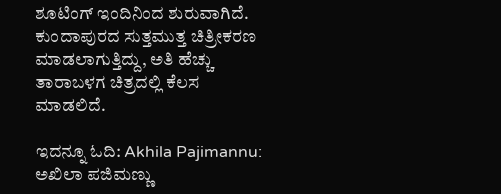ಶೂಟಿಂಗ್ ಇಂದಿನಿಂದ ಶುರುವಾಗಿದೆ. ಕುಂದಾಪುರದ ಸುತ್ತಮುತ್ತ ಚಿತ್ರೀಕರಣ ಮಾಡಲಾಗುತ್ತಿದ್ದು, ಅತಿ ಹೆಚ್ಚು ತಾರಾಬಳಗ ಚಿತ್ರದಲ್ಲಿ ಕೆಲಸ‌ ಮಾಡಲಿದೆ.

ಇದನ್ನೂ ಓದಿ: Akhila Pajimannu: ಅಖಿಲಾ ಪಜಿಮಣ್ಣು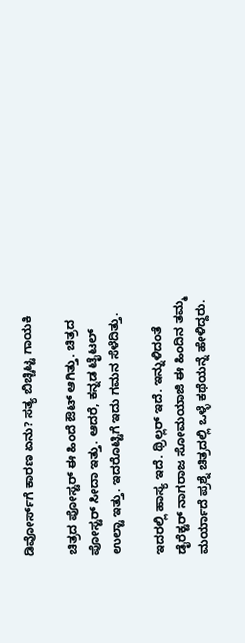ಡಿವೋರ್ಸ್‌ಗೆ ಕಾರಣ ಏನು? ಸತ್ಯ ಬಿಚ್ಚಿಟ್ಟ ಗಾಯಕಿ

ಚಿತ್ರದ ಪೋಸ್ಟರ್‌ ಈ ಹಿಂದೆ ಔಟ್‌ ಆಗಿತ್ತು. ಚಿತ್ರದ ಪೋಸ್ಟರ್ ಸೀದಾ ಇತ್ತು. ಆದರೆ, ಕನ್ನಡ ಟೈಟಲ್ ಉಲ್ಟಾ ಇತ್ತು. ಇದರೊಟ್ಟಿಗೆ ಇದು ಗಮನ ಸೆಳೆದಿತ್ತು.

ಇದರಲ್ಲಿ ಹಾಸ್ಯ ಇದೆ. ಥ್ರಿಲ್ಲರ್ ಇದೆ. ಇನ್ನುಳಿದಂತೆ ಡೈರೆಕ್ಟರ್ ನಾಗರಾಜ ಸೋಮಯಾಜಿ ಈ ಹಿಂದಿನ ತಮ್ಮ ಮರ್ಯಾದೆ ಪ್ರಶ್ನೆ ಚಿತ್ರದಲ್ಲಿ ಒಳ್ಳೆ ಕಥೆಯನ್ನೆ ಹೇಳಿದ್ದರು.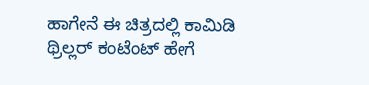ಹಾಗೇನೆ ಈ ಚಿತ್ರದಲ್ಲಿ ಕಾಮಿಡಿ ಥ್ರಿಲ್ಲರ್ ಕಂಟೆಂಟ್ ಹೇಗೆ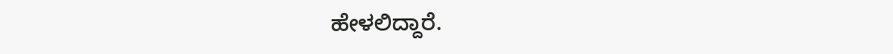ಹೇಳಲಿದ್ದಾರೆ.